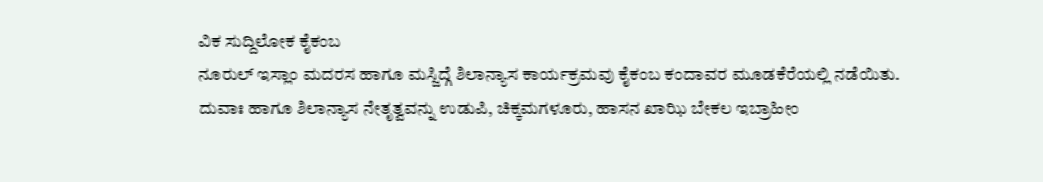ವಿಕ ಸುದ್ದಿಲೋಕ ಕೈಕಂಬ
ನೂರುಲ್ ಇಸ್ಲಾಂ ಮದರಸ ಹಾಗೂ ಮಸ್ಜಿದ್ಗೆ ಶಿಲಾನ್ಯಾಸ ಕಾರ್ಯಕ್ರಮವು ಕೈಕಂಬ ಕಂದಾವರ ಮೂಡಕೆರೆಯಲ್ಲಿ ನಡೆಯಿತು. ದುವಾಃ ಹಾಗೂ ಶಿಲಾನ್ಯಾಸ ನೇತೃತ್ವವನ್ನು ಉಡುಪಿ, ಚಿಕ್ಕಮಗಳೂರು, ಹಾಸನ ಖಾಝಿ ಬೇಕಲ ಇಬ್ರಾಹೀಂ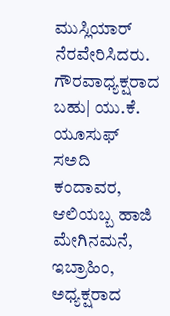ಮುಸ್ಲಿಯಾರ್ ನೆರವೇರಿಸಿದರು. ಗೌರವಾಧ್ಯಕ್ಷರಾದ ಬಹು| ಯು.ಕೆ. ಯೂಸುಫ್ ಸಅದಿ ಕಂದಾವರ, ಆಲಿಯಬ್ಬ ಹಾಜಿ ಮೇಗಿನಮನೆ, ಇಬ್ರಾಹಿಂ, ಅಧ್ಯಕ್ಷರಾದ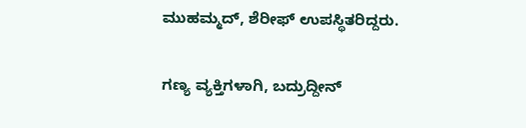ಮುಹಮ್ಮದ್, ಶೆರೀಫ್ ಉಪಸ್ಥಿತರಿದ್ದರು.

ಗಣ್ಯ ವ್ಯಕ್ತಿಗಳಾಗಿ, ಬದ್ರುದ್ದೀನ್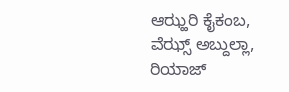ಆಝ್ಹರಿ ಕೈಕಂಬ, ವೆಝ್ಸ್ ಅಬ್ದುಲ್ಲಾ, ರಿಯಾಜ್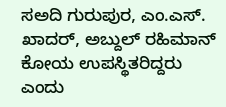ಸಅದಿ ಗುರುಪುರ, ಎಂ.ಎಸ್. ಖಾದರ್, ಅಬ್ದುಲ್ ರಹಿಮಾನ್ ಕೋಯ ಉಪಸ್ಥಿತರಿದ್ದರು ಎಂದು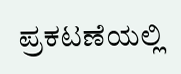ಪ್ರಕಟಣೆಯಲ್ಲಿ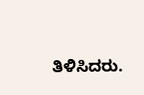ತಿಳಿಸಿದರು.